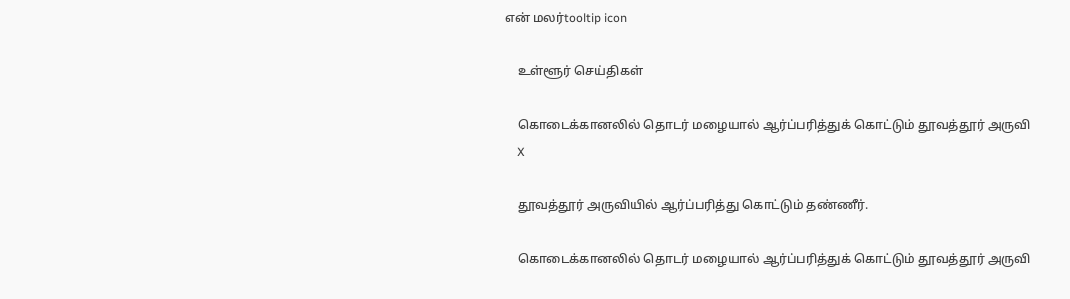என் மலர்tooltip icon

    உள்ளூர் செய்திகள்

    கொடைக்கானலில் தொடர் மழையால் ஆர்ப்பரித்துக் கொட்டும் தூவ‌த்தூர் அருவி
    X

    தூவத்தூர் அருவியில் ஆர்ப்பரித்து கொட்டும் தண்ணீர்.

    கொடைக்கானலில் தொடர் மழையால் ஆர்ப்பரித்துக் கொட்டும் தூவ‌த்தூர் அருவி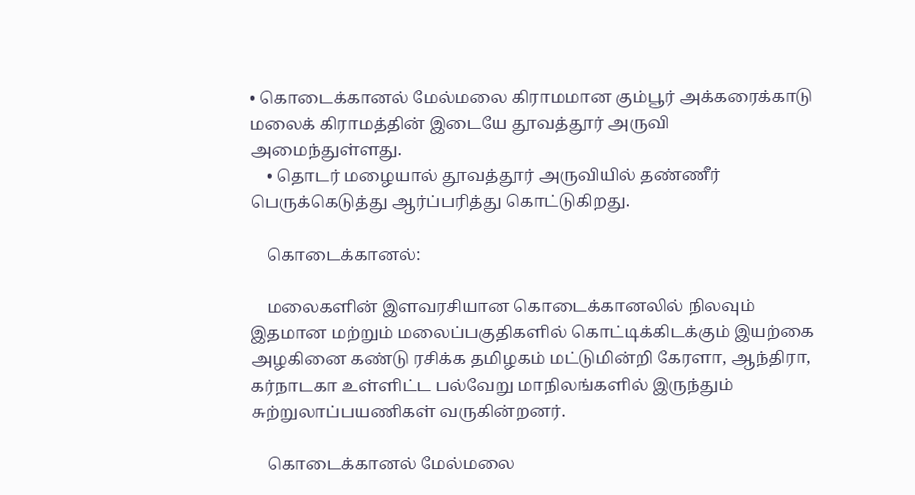• கொடைக்கானல் மேல்மலை கிராமமான கும்பூர் அக்க‌ரைக்காடு ம‌லைக் கிராமத்தின் இடையே தூவ‌த்தூர் அருவி அமைந்துள்ளது.
    • தொட‌ர் ம‌ழையால் தூவ‌த்தூர் அருவியில் தண்ணீர் பெருக்கெடுத்து ஆர்ப்பரித்து கொட்டுகிறது.

    கொடைக்கானல்:

    மலைக‌ளின் இள‌வ‌ர‌சியான‌ கொடைக்கான‌லில் நில‌வும் இத‌மான‌ மற்றும் ம‌லைப்ப‌குதிக‌ளில் கொட்டிக்கிட‌க்கும் இய‌ற்கை அழ‌கினை க‌ண்டு ர‌சிக்க‌ த‌மிழ‌க‌ம் மட்டுமின்றி கேர‌ளா, ஆந்திரா, க‌ர்நாட‌கா உள்ளிட்ட‌ பல்வேறு மாநிலங்க‌ளில் இருந்தும் சுற்றுலாப்ப‌ய‌ணிக‌ள் வ‌ருகின்றனர்.

    கொடைக்கானல் மேல்மலை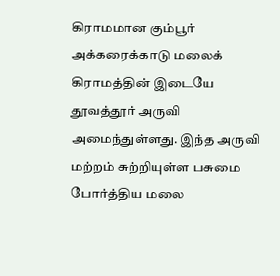கிராமமான கும்பூர் அக்க‌ரைக்காடு ம‌லைக் கிராமத்தின் இடையே தூவ‌த்தூர் அருவி அமைந்துள்ளது. இந்த‌ அருவி மற்றம் சுற்றியுள்ள ப‌சுமை போர்த்திய‌ ம‌லை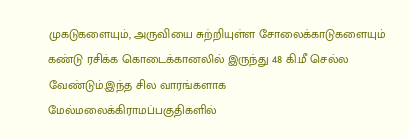முக‌டுக‌ளையும், அருவியை சுற்றியுள்ள‌ சோலைக்காடுக‌ளையும் கண்டு ர‌சிக்க‌ கொடைக்கான‌லில் இருந்து 48 கி.மீ செல்ல‌ வேண்டும்.இந்த சில வாரங்களாக மேல்மலைக்கிராம‌ப்பகுதிகளில்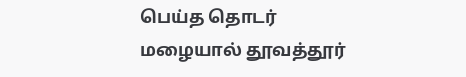பெய்த‌ தொட‌ர் ம‌ழையால் தூவ‌த்தூர்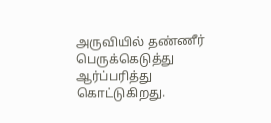அருவியில் தண்ணீர் பெருக்கெடுத்து ஆர்ப்பரித்து கொட்டுகிறது.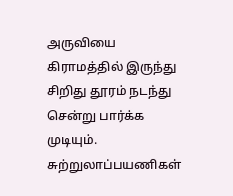அருவியை கிராமத்தில் இருந்து சிறிது தூரம் நடந்து சென்று பார்க்க முடியும். சுற்றுலாப்பயணிகள்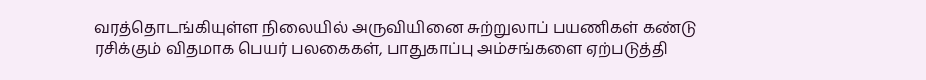வரத்தொடங்கியுள்ள நிலையில் அருவியினை சுற்றுலாப் பயணிகள் கண்டு ரசிக்கும் விதமாக பெயர் பலகைகள், பாதுகாப்பு அம்சங்களை ஏற்படுத்தி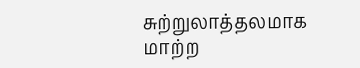சுற்றுலாத்தலமாக மாற்ற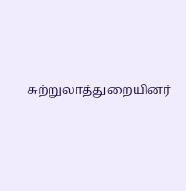சுற்றுலாத்துறையினர்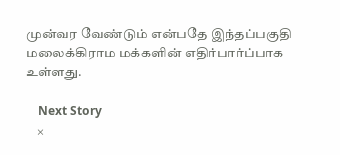முன்வர வேண்டும் என்ப‌தே இந்த‌ப்ப‌குதி ம‌லைக்கிராம‌ ம‌க்க‌ளின் எதிர்பார்ப்பாக‌ உள்ள‌து.

    Next Story
    ×